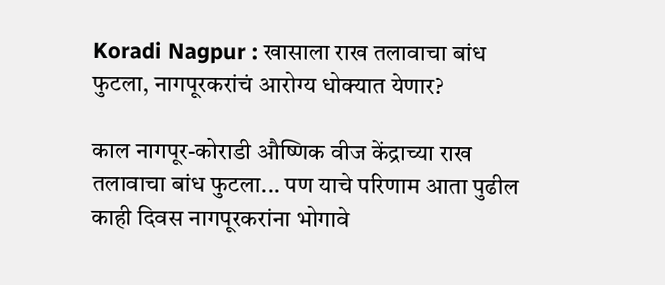Koradi Nagpur : खासाला राख तलावाचा बांध फुटला, नागपूरकरांचं आरोग्य धोक्यात येणार?

काल नागपूर-कोराडी औष्णिक वीज केंद्राच्या राख तलावाचा बांध फुटला... पण याचे परिणाम आता पुढील काही दिवस नागपूरकरांना भोगावे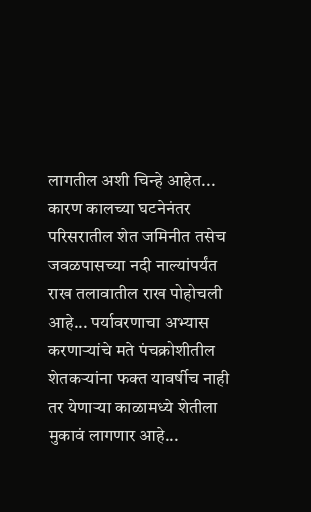लागतील अशी चिन्हे आहेत... कारण कालच्या घटनेनंतर परिसरातील शेत जमिनीत तसेच जवळपासच्या नदी नाल्यांपर्यंत राख तलावातील राख पोहोचली आहे... पर्यावरणाचा अभ्यास करणाऱ्यांचे मते पंचक्रोशीतील शेतकऱ्यांना फक्त यावर्षीच नाही तर येणाऱ्या काळामध्ये शेतीला मुकावं लागणार आहे...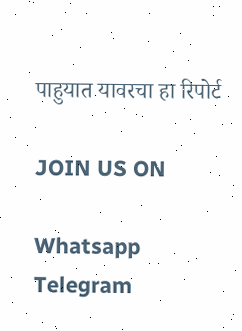पाहुयात यावरचा हा रिपोर्ट

JOIN US ON

Whatsapp
Telegram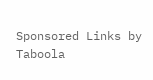Sponsored Links by Taboola